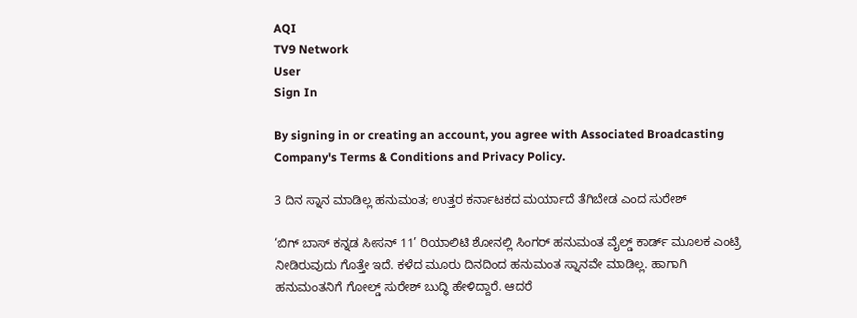AQI
TV9 Network
User
Sign In

By signing in or creating an account, you agree with Associated Broadcasting Company's Terms & Conditions and Privacy Policy.

3 ದಿನ ಸ್ನಾನ ಮಾಡಿಲ್ಲ ಹನುಮಂತ; ಉತ್ತರ ಕರ್ನಾಟಕದ ಮರ್ಯಾದೆ ತೆಗಿಬೇಡ ಎಂದ ಸುರೇಶ್

‘ಬಿಗ್ ಬಾಸ್ ಕನ್ನಡ ಸೀಸನ್ 11’ ರಿಯಾಲಿಟಿ ಶೋನಲ್ಲಿ ಸಿಂಗರ್ ಹನುಮಂತ ವೈಲ್ಡ್ ಕಾರ್ಡ್ ಮೂಲಕ ಎಂಟ್ರಿ ನೀಡಿರುವುದು ಗೊತ್ತೇ ಇದೆ. ಕಳೆದ ಮೂರು ದಿನದಿಂದ ಹನುಮಂತ ಸ್ನಾನವೇ ಮಾಡಿಲ್ಲ. ಹಾಗಾಗಿ ಹನುಮಂತನಿಗೆ ಗೋಲ್ಡ್ ಸುರೇಶ್ ಬುದ್ಧಿ ಹೇಳಿದ್ದಾರೆ. ಆದರೆ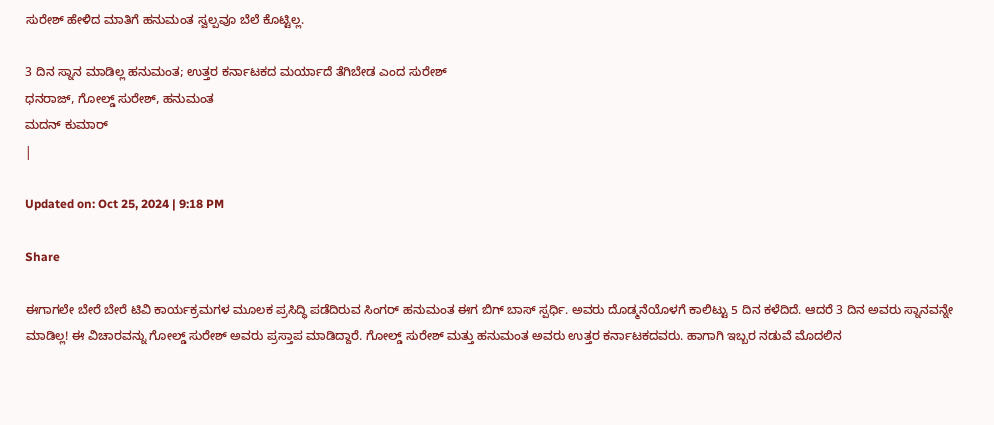ಸುರೇಶ್ ಹೇಳಿದ ಮಾತಿಗೆ ಹನುಮಂತ ಸ್ವಲ್ಪವೂ ಬೆಲೆ ಕೊಟ್ಟಿಲ್ಲ.

3 ದಿನ ಸ್ನಾನ ಮಾಡಿಲ್ಲ ಹನುಮಂತ; ಉತ್ತರ ಕರ್ನಾಟಕದ ಮರ್ಯಾದೆ ತೆಗಿಬೇಡ ಎಂದ ಸುರೇಶ್
ಧನರಾಜ್, ಗೋಲ್ಡ್ ಸುರೇಶ್, ಹನುಮಂತ
ಮದನ್ ಕುಮಾರ್
|

Updated on: Oct 25, 2024 | 9:18 PM

Share

ಈಗಾಗಲೇ ಬೇರೆ ಬೇರೆ ಟಿವಿ ಕಾರ್ಯಕ್ರಮಗಳ ಮೂಲಕ ಪ್ರಸಿದ್ಧಿ ಪಡೆದಿರುವ ಸಿಂಗರ್ ಹನುಮಂತ ಈಗ ಬಿಗ್ ಬಾಸ್ ಸ್ಪರ್ಧಿ. ಅವರು ದೊಡ್ಮನೆಯೊಳಗೆ ಕಾಲಿಟ್ಟು 5 ದಿನ ಕಳೆದಿದೆ. ಆದರೆ 3 ದಿನ ಅವರು ಸ್ನಾನವನ್ನೇ ಮಾಡಿಲ್ಲ! ಈ ವಿಚಾರವನ್ನು ಗೋಲ್ಡ್ ಸುರೇಶ್ ಅವರು ಪ್ರಸ್ತಾಪ ಮಾಡಿದ್ದಾರೆ. ಗೋಲ್ಡ್ ಸುರೇಶ್ ಮತ್ತು ಹನುಮಂತ ಅವರು ಉತ್ತರ ಕರ್ನಾಟಕದವರು. ಹಾಗಾಗಿ ಇಬ್ಬರ ನಡುವೆ ಮೊದಲಿನ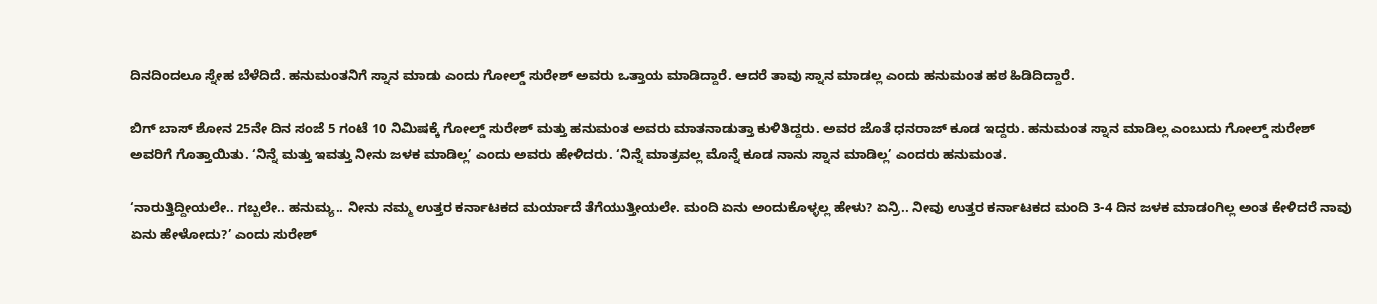ದಿನದಿಂದಲೂ ಸ್ನೇಹ ಬೆಳೆದಿದೆ. ಹನುಮಂತನಿಗೆ ಸ್ನಾನ ಮಾಡು ಎಂದು ಗೋಲ್ಡ್ ಸುರೇಶ್ ಅವರು ಒತ್ತಾಯ ಮಾಡಿದ್ದಾರೆ. ಆದರೆ ತಾವು ಸ್ನಾನ ಮಾಡಲ್ಲ ಎಂದು ಹನುಮಂತ ಹಠ ಹಿಡಿದಿದ್ದಾರೆ.

ಬಿಗ್ ಬಾಸ್ ಶೋನ 25ನೇ ದಿನ ಸಂಜೆ 5 ಗಂಟೆ 10 ನಿಮಿಷಕ್ಕೆ ಗೋಲ್ಡ್ ಸುರೇಶ್ ಮತ್ತು ಹನುಮಂತ ಅವರು ಮಾತನಾಡುತ್ತಾ ಕುಳಿತಿದ್ದರು. ಅವರ ಜೊತೆ ಧನರಾಜ್ ಕೂಡ ಇದ್ದರು. ಹನುಮಂತ ಸ್ನಾನ ಮಾಡಿಲ್ಲ ಎಂಬುದು ಗೋಲ್ಡ್ ಸುರೇಶ್ ಅವರಿಗೆ ಗೊತ್ತಾಯಿತು. ‘ನಿನ್ನೆ ಮತ್ತು ಇವತ್ತು ನೀನು ಜಳಕ ಮಾಡಿಲ್ಲ’ ಎಂದು ಅವರು ಹೇಳಿದರು. ‘ನಿನ್ನೆ ಮಾತ್ರವಲ್ಲ ಮೊನ್ನೆ ಕೂಡ ನಾನು ಸ್ನಾನ ಮಾಡಿಲ್ಲ’ ಎಂದರು ಹನುಮಂತ.

‘ನಾರುತ್ತಿದ್ದೀಯಲೇ.. ಗಬ್ಬಲೇ.. ಹನುಮ್ಯ.. ನೀನು ನಮ್ಮ ಉತ್ತರ ಕರ್ನಾಟಕದ ಮರ್ಯಾದೆ ತೆಗೆಯುತ್ತೀಯಲೇ. ಮಂದಿ ಏನು ಅಂದುಕೊಳ್ಳಲ್ಲ ಹೇಳು? ಏನ್ರಿ.. ನೀವು ಉತ್ತರ ಕರ್ನಾಟಕದ ಮಂದಿ 3-4 ದಿನ ಜಳಕ ಮಾಡಂಗಿಲ್ಲ ಅಂತ ಕೇಳಿದರೆ ನಾವು ಏನು ಹೇಳೋದು?’ ಎಂದು ಸುರೇಶ್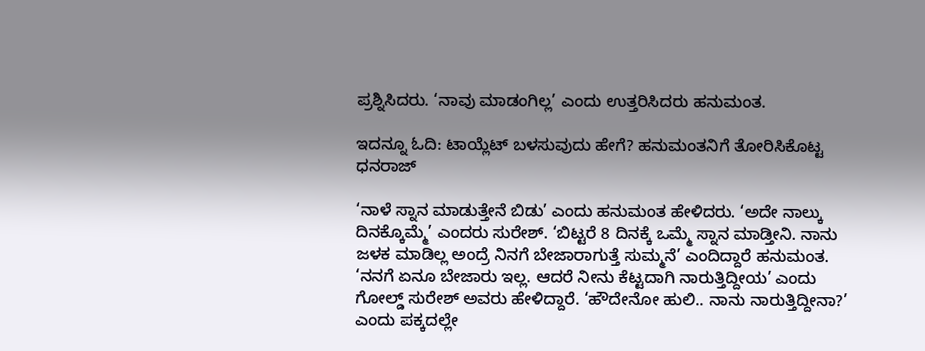ಪ್ರಶ್ನಿಸಿದರು. ‘ನಾವು ಮಾಡಂಗಿಲ್ಲ’ ಎಂದು ಉತ್ತರಿಸಿದರು ಹನುಮಂತ.

ಇದನ್ನೂ ಓದಿ: ಟಾಯ್ಲೆಟ್ ಬಳಸುವುದು ಹೇಗೆ? ಹನುಮಂತನಿಗೆ ತೋರಿಸಿಕೊಟ್ಟ ಧನರಾಜ್

‘ನಾಳೆ ಸ್ನಾನ ಮಾಡುತ್ತೇನೆ ಬಿಡು’ ಎಂದು ಹನುಮಂತ ಹೇಳಿದರು. ‘ಅದೇ ನಾಲ್ಕು ದಿನಕ್ಕೊಮ್ಮೆ’ ಎಂದರು ಸುರೇಶ್. ‘ಬಿಟ್ಟರೆ 8 ದಿನಕ್ಕೆ ಒಮ್ಮೆ ಸ್ನಾನ ಮಾಡ್ತೀನಿ. ನಾನು ಜಳಕ ಮಾಡಿಲ್ಲ ಅಂದ್ರೆ ನಿನಗೆ ಬೇಜಾರಾಗುತ್ತೆ ಸುಮ್ಮನೆ’ ಎಂದಿದ್ದಾರೆ ಹನುಮಂತ. ‘ನನಗೆ ಏನೂ ಬೇಜಾರು ಇಲ್ಲ. ಆದರೆ ನೀನು ಕೆಟ್ಟದಾಗಿ ನಾರುತ್ತಿದ್ದೀಯ’ ಎಂದು ಗೋಲ್ಡ್ ಸುರೇಶ್ ಅವರು ಹೇಳಿದ್ದಾರೆ. ‘ಹೌದೇನೋ ಹುಲಿ.. ನಾನು ನಾರುತ್ತಿದ್ದೀನಾ?’ ಎಂದು ಪಕ್ಕದಲ್ಲೇ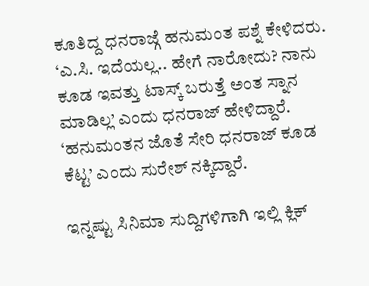ಕೂತಿದ್ದ ಧನರಾಜ್ಗೆ ಹನುಮಂತ ಪಶ್ನೆ ಕೇಳಿದರು. ‘ಎ.ಸಿ. ಇದೆಯಲ್ಲ.. ಹೇಗೆ ನಾರೋದು? ನಾನು ಕೂಡ ಇವತ್ತು ಟಾಸ್ಕ್ ಬರುತ್ತೆ ಅಂತ ಸ್ನಾನ ಮಾಡಿಲ್ಲ’ ಎಂದು ಧನರಾಜ್ ಹೇಳಿದ್ದಾರೆ. ‘ಹನುಮಂತನ ಜೊತೆ ಸೇರಿ ಧನರಾಜ್ ಕೂಡ ಕೆಟ್ಟ’ ಎಂದು ಸುರೇಶ್ ನಕ್ಕಿದ್ದಾರೆ.

ಇನ್ನಷ್ಟು ಸಿನಿಮಾ ಸುದ್ದಿಗಳಿಗಾಗಿ ಇಲ್ಲಿ ಕ್ಲಿಕ್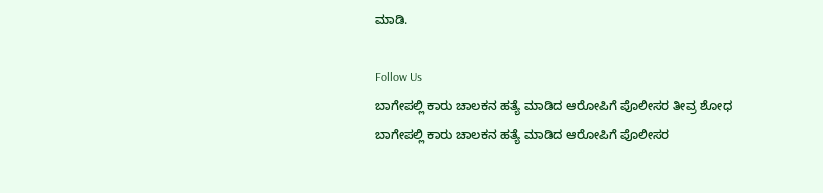ಮಾಡಿ.

Follow Us
ಬಾಗೇಪಲ್ಲಿ ಕಾರು ಚಾಲಕನ ಹತ್ಯೆ ಮಾಡಿದ ಆರೋಪಿಗೆ ಪೊಲೀಸರ ತೀವ್ರ ಶೋಧ
ಬಾಗೇಪಲ್ಲಿ ಕಾರು ಚಾಲಕನ ಹತ್ಯೆ ಮಾಡಿದ ಆರೋಪಿಗೆ ಪೊಲೀಸರ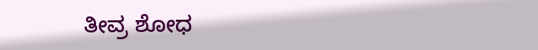ತೀವ್ರ ಶೋಧ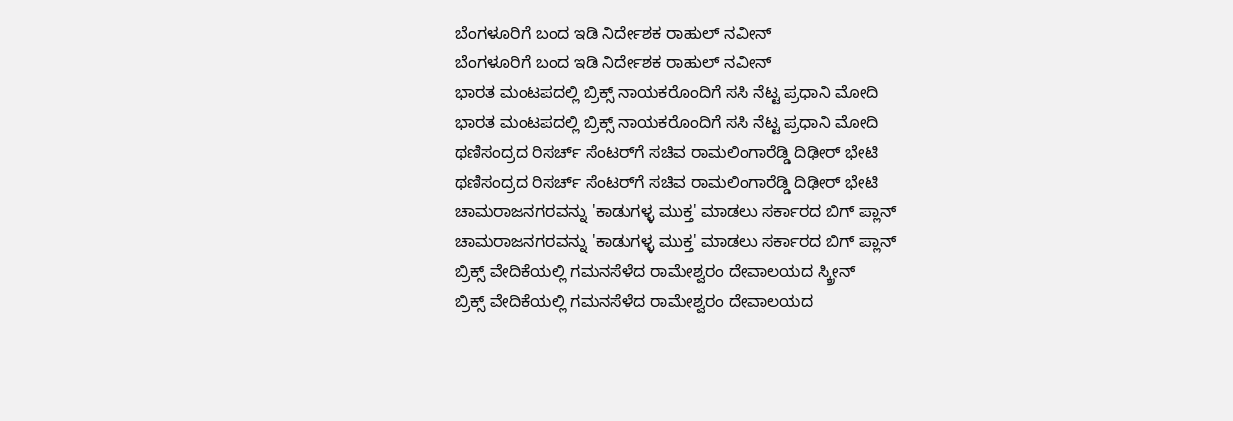ಬೆಂಗಳೂರಿಗೆ ಬಂದ ಇಡಿ ನಿರ್ದೇಶಕ ರಾಹುಲ್ ನವೀನ್
ಬೆಂಗಳೂರಿಗೆ ಬಂದ ಇಡಿ ನಿರ್ದೇಶಕ ರಾಹುಲ್ ನವೀನ್
ಭಾರತ ಮಂಟಪದಲ್ಲಿ ಬ್ರಿಕ್ಸ್ ನಾಯಕರೊಂದಿಗೆ ಸಸಿ ನೆಟ್ಟ ಪ್ರಧಾನಿ ಮೋದಿ
ಭಾರತ ಮಂಟಪದಲ್ಲಿ ಬ್ರಿಕ್ಸ್ ನಾಯಕರೊಂದಿಗೆ ಸಸಿ ನೆಟ್ಟ ಪ್ರಧಾನಿ ಮೋದಿ
ಥಣಿಸಂದ್ರದ ರಿಸರ್ಚ್ ಸೆಂಟರ್‌ಗೆ ಸಚಿವ ರಾಮಲಿಂಗಾರೆಡ್ಡಿ ದಿಢೀರ್ ಭೇಟಿ
ಥಣಿಸಂದ್ರದ ರಿಸರ್ಚ್ ಸೆಂಟರ್‌ಗೆ ಸಚಿವ ರಾಮಲಿಂಗಾರೆಡ್ಡಿ ದಿಢೀರ್ ಭೇಟಿ
ಚಾಮರಾಜನಗರವನ್ನು 'ಕಾಡುಗಳ್ಳ ಮುಕ್ತ' ಮಾಡಲು ಸರ್ಕಾರದ ಬಿಗ್ ಪ್ಲಾನ್
ಚಾಮರಾಜನಗರವನ್ನು 'ಕಾಡುಗಳ್ಳ ಮುಕ್ತ' ಮಾಡಲು ಸರ್ಕಾರದ ಬಿಗ್ ಪ್ಲಾನ್
ಬ್ರಿಕ್ಸ್ ವೇದಿಕೆಯಲ್ಲಿ ಗಮನಸೆಳೆದ ರಾಮೇಶ್ವರಂ ದೇವಾಲಯದ ಸ್ಕ್ರೀನ್
ಬ್ರಿಕ್ಸ್ ವೇದಿಕೆಯಲ್ಲಿ ಗಮನಸೆಳೆದ ರಾಮೇಶ್ವರಂ ದೇವಾಲಯದ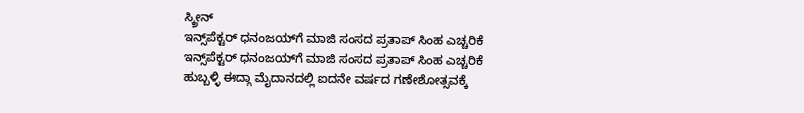ಸ್ಕ್ರೀನ್
ಇನ್ಸ್‌ಪೆಕ್ಟರ್ ಧನಂಜಯ್‌ಗೆ ಮಾಜಿ ಸಂಸದ ಪ್ರತಾಪ್ ಸಿಂಹ ಎಚ್ಚರಿಕೆ
ಇನ್ಸ್‌ಪೆಕ್ಟರ್ ಧನಂಜಯ್‌ಗೆ ಮಾಜಿ ಸಂಸದ ಪ್ರತಾಪ್ ಸಿಂಹ ಎಚ್ಚರಿಕೆ
ಹುಬ್ಬಳ್ಳಿ ಈದ್ಗಾ ಮೈದಾನದಲ್ಲಿ ಐದನೇ ವರ್ಷದ ಗಣೇಶೋತ್ಸವಕ್ಕೆ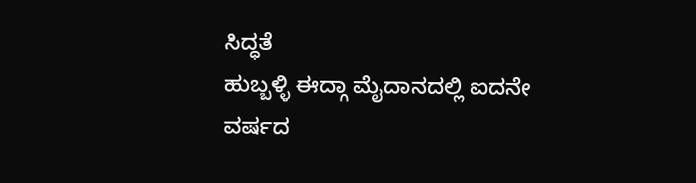ಸಿದ್ಧತೆ
ಹುಬ್ಬಳ್ಳಿ ಈದ್ಗಾ ಮೈದಾನದಲ್ಲಿ ಐದನೇ ವರ್ಷದ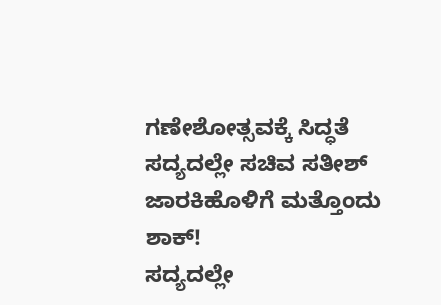ಗಣೇಶೋತ್ಸವಕ್ಕೆ ಸಿದ್ಧತೆ
ಸದ್ಯದಲ್ಲೇ ಸಚಿವ ಸತೀಶ್ ಜಾರಕಿಹೊಳಿಗೆ ಮತ್ತೊಂದು ಶಾಕ್!
ಸದ್ಯದಲ್ಲೇ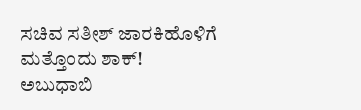ಸಚಿವ ಸತೀಶ್ ಜಾರಕಿಹೊಳಿಗೆ ಮತ್ತೊಂದು ಶಾಕ್!
ಅಬುಧಾಬಿ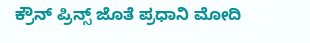ಕ್ರೌನ್ ಪ್ರಿನ್ಸ್ ಜೊತೆ ಪ್ರಧಾನಿ ಮೋದಿ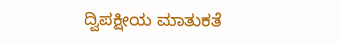ದ್ವಿಪಕ್ಷೀಯ ಮಾತುಕತೆ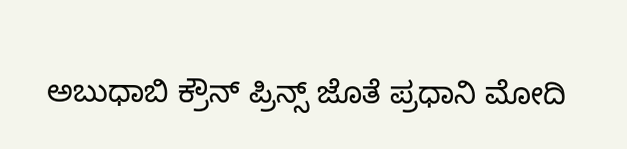ಅಬುಧಾಬಿ ಕ್ರೌನ್ ಪ್ರಿನ್ಸ್ ಜೊತೆ ಪ್ರಧಾನಿ ಮೋದಿ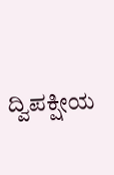ದ್ವಿಪಕ್ಷೀಯ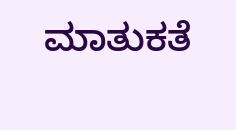ಮಾತುಕತೆ